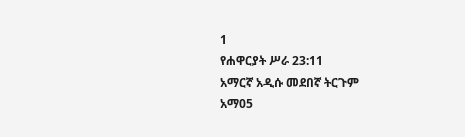1
የሐዋርያት ሥራ 23:11
አማርኛ አዲሱ መደበኛ ትርጉም
አማ05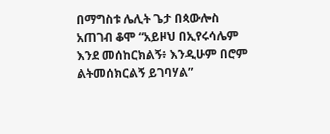በማግስቱ ሌሊት ጌታ በጳውሎስ አጠገብ ቆሞ “አይዞህ በኢየሩሳሌም እንደ መሰከርክልኝ፥ እንዲሁም በሮም ልትመሰክርልኝ ይገባሃል”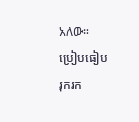አለው።
ប្រៀបធៀប
រុករក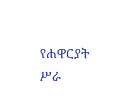የሐዋርያት ሥራ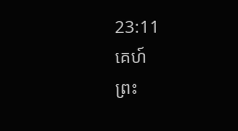23:11
គេហ៍
ព្រះ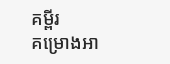គម្ពីរ
គម្រោងអា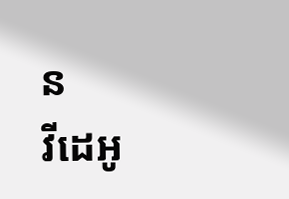ន
វីដេអូ